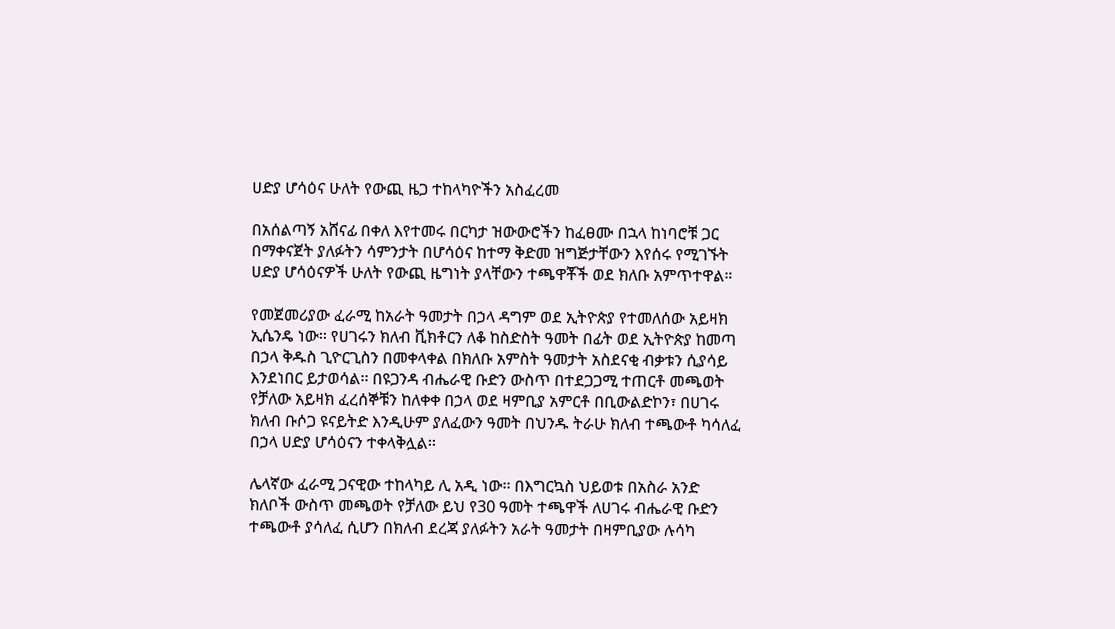ሀድያ ሆሳዕና ሁለት የውጪ ዜጋ ተከላካዮችን አስፈረመ

በአሰልጣኝ አሸናፊ በቀለ እየተመሩ በርካታ ዝውውሮችን ከፈፀሙ በኋላ ከነባሮቹ ጋር በማቀናጀት ያለፉትን ሳምንታት በሆሳዕና ከተማ ቅድመ ዝግጅታቸውን እየሰሩ የሚገኙት ሀድያ ሆሳዕናዎች ሁለት የውጪ ዜግነት ያላቸውን ተጫዋቾች ወደ ክለቡ አምጥተዋል።

የመጀመሪያው ፈራሚ ከአራት ዓመታት በኃላ ዳግም ወደ ኢትዮጵያ የተመለሰው አይዛክ ኢሴንዴ ነው፡፡ የሀገሩን ክለብ ቪክቶርን ለቆ ከስድስት ዓመት በፊት ወደ ኢትዮጵያ ከመጣ በኃላ ቅዱስ ጊዮርጊስን በመቀላቀል በክለቡ አምስት ዓመታት አስደናቂ ብቃቱን ሲያሳይ እንደነበር ይታወሳል፡፡ በዩጋንዳ ብሔራዊ ቡድን ውስጥ በተደጋጋሚ ተጠርቶ መጫወት የቻለው አይዛክ ፈረሰኞቹን ከለቀቀ በኃላ ወደ ዛምቢያ አምርቶ በቢውልድኮን፣ በሀገሩ ክለብ ቡሶጋ ዩናይትድ እንዲሁም ያለፈውን ዓመት በህንዱ ትራሁ ክለብ ተጫውቶ ካሳለፈ በኃላ ሀድያ ሆሳዕናን ተቀላቅሏል፡፡

ሌላኛው ፈራሚ ጋናዊው ተከላካይ ሊ አዲ ነው፡፡ በእግርኳስ ህይወቱ በአስራ አንድ ክለቦች ውስጥ መጫወት የቻለው ይህ የ30 ዓመት ተጫዋች ለሀገሩ ብሔራዊ ቡድን ተጫውቶ ያሳለፈ ሲሆን በክለብ ደረጃ ያለፉትን አራት ዓመታት በዛምቢያው ሉሳካ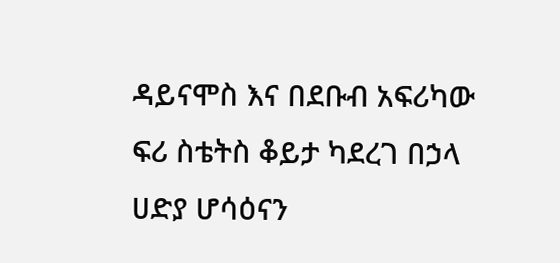ዳይናሞስ እና በደቡብ አፍሪካው ፍሪ ስቴትስ ቆይታ ካደረገ በኃላ ሀድያ ሆሳዕናን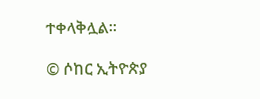ተቀላቅሏል፡፡

© ሶከር ኢትዮጵያ